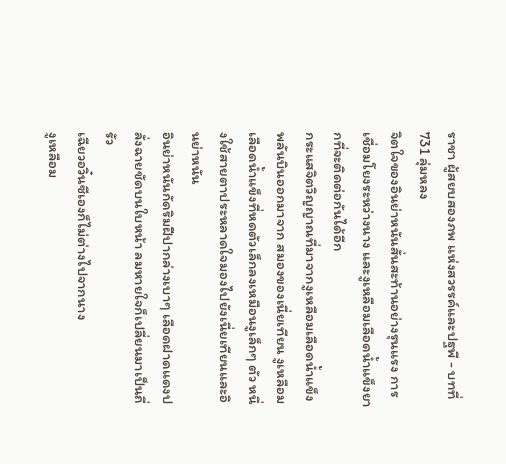ราชา ผู้สยบสองภพ แห่งสวรรค์และปฐพี - บทที่ 731 ลุ่มหลง
จิตใจของอินย่าหนันสั่นสะท้านอย่างรุนแรง การเชื่อมโยงระหว่างนาง และงูเหลือมเลือดน้ำแข็งยากที่จะติดต่อกันได้อีก
กระแสจิตวิญญาณที่มาจากงูเหลือมเลือดน้ำแข็งพลันบินออกมาจาก สมองของเนี่ยเทียน งูเหลือมเลือดน้ำแข็งที่หดตัวเล็กลงเหมือนงูเล็กๆ ตัว หนึ่งใช้สายตาประหลาดใจมองไปยังเนี่ยเทียนและอินย่าหนัน
อินย่าหนันกัดริมฝีปากล่างเบาๆ เลือดฝาดแดงปลั่งฉายชัดบนใบหน้า ลมหายใจก็เปลี่ยนมาเป็นถี่รัว
เฉียวอวิ๋นซีเองก็ไม่ต่างไปจากนาง
งูเหลือม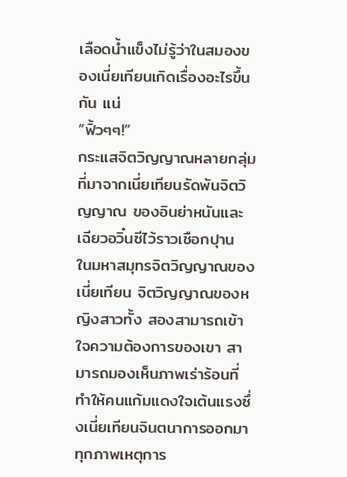เลือดน้ำแข็งไม่รู้ว่าในสมองของเนี่ยเทียนเกิดเรื่องอะไรขึ้นกัน แน่
“ฟิ้วๆๆ!”
กระแสจิตวิญญาณหลายกลุ่มที่มาจากเนี่ยเทียนรัดพันจิตวิญญาณ ของอินย่าหนันและเฉียวอวิ๋นซีไว้ราวเชือกปุาน
ในมหาสมุทรจิตวิญญาณของเนี่ยเทียน จิตวิญญาณของหญิงสาวทั้ง สองสามารถเข้าใจความต้องการของเขา สามารถมองเห็นภาพเร่าร้อนที่ ทำให้คนแก้มแดงใจเต้นแรงซึ่งเนี่ยเทียนจินตนาการออกมา
ทุกภาพเหตุการ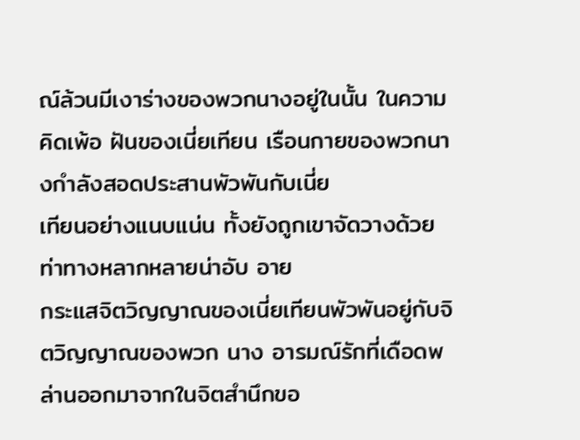ณ์ล้วนมีเงาร่างของพวกนางอยู่ในนั้น ในความคิดเพ้อ ฝันของเนี่ยเทียน เรือนกายของพวกนางกำลังสอดประสานพัวพันกับเนี่ย
เทียนอย่างแนบแน่น ทั้งยังถูกเขาจัดวางด้วยท่าทางหลากหลายน่าอับ อาย
กระแสจิตวิญญาณของเนี่ยเทียนพัวพันอยู่กับจิตวิญญาณของพวก นาง อารมณ์รักที่เดือดพล่านออกมาจากในจิตสำนึกขอ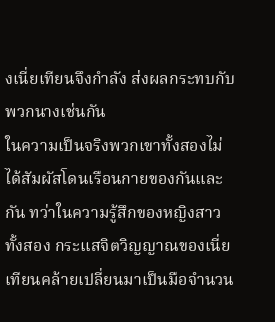งเนี่ยเทียนจึงกำลัง ส่งผลกระทบกับพวกนางเช่นกัน
ในความเป็นจริงพวกเขาทั้งสองไม่ได้สัมผัสโดนเรือนกายของกันและ กัน ทว่าในความรู้สึกของหญิงสาวทั้งสอง กระแสจิตวิญญาณของเนี่ย เทียนคล้ายเปลี่ยนมาเป็นมือจำนวน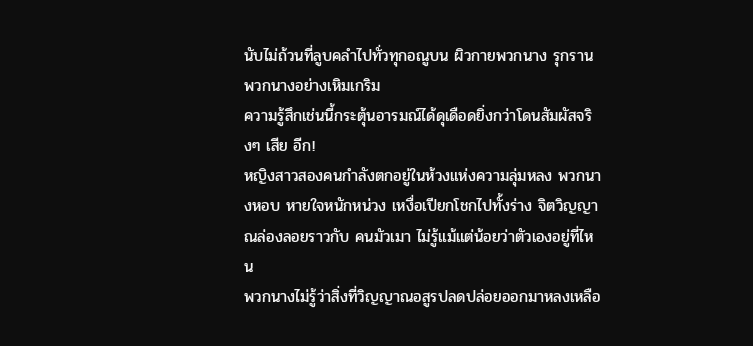นับไม่ถ้วนที่ลูบคลำไปทั่วทุกอณูบน ผิวกายพวกนาง รุกรานพวกนางอย่างเหิมเกริม
ความรู้สึกเช่นนี้กระตุ้นอารมณ์ได้ดุเดือดยิ่งกว่าโดนสัมผัสจริงๆ เสีย อีก!
หญิงสาวสองคนกำลังตกอยู่ในห้วงแห่งความลุ่มหลง พวกนางหอบ หายใจหนักหน่วง เหงื่อเปียกโชกไปทั้งร่าง จิตวิญญาณล่องลอยราวกับ คนมัวเมา ไม่รู้แม้แต่น้อยว่าตัวเองอยู่ที่ไหน
พวกนางไม่รู้ว่าสิ่งที่วิญญาณอสูรปลดปล่อยออกมาหลงเหลือ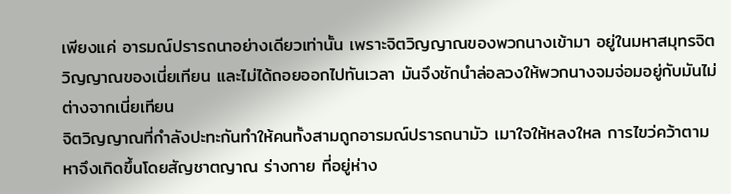เพียงแค่ อารมณ์ปรารถนาอย่างเดียวเท่านั้น เพราะจิตวิญญาณของพวกนางเข้ามา อยู่ในมหาสมุทรจิตวิญญาณของเนี่ยเทียน และไม่ได้ถอยออกไปทันเวลา มันจึงชักนำล่อลวงให้พวกนางจมจ่อมอยู่กับมันไม่ต่างจากเนี่ยเทียน
จิตวิญญาณที่กำลังปะทะกันทำให้คนทั้งสามถูกอารมณ์ปรารถนามัว เมาใจให้หลงใหล การไขว่คว้าตามหาจึงเกิดขึ้นโดยสัญชาตญาณ ร่างกาย ที่อยู่ห่าง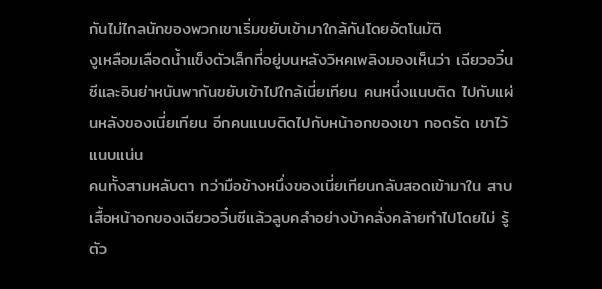กันไม่ไกลนักของพวกเขาเริ่มขยับเข้ามาใกล้กันโดยอัตโนมัติ
งูเหลือมเลือดน้ำแข็งตัวเล็กที่อยู่บนหลังวิหคเพลิงมองเห็นว่า เฉียวอวิ๋นซีและอินย่าหนันพากันขยับเข้าไปใกล้เนี่ยเทียน คนหนึ่งแนบติด ไปกับแผ่นหลังของเนี่ยเทียน อีกคนแนบติดไปกับหน้าอกของเขา กอดรัด เขาไว้แนบแน่น
คนทั้งสามหลับตา ทว่ามือข้างหนึ่งของเนี่ยเทียนกลับสอดเข้ามาใน สาบเสื้อหน้าอกของเฉียวอวิ๋นซีแล้วลูบคลำอย่างบ้าคลั่งคล้ายทำไปโดยไม่ รู้ตัว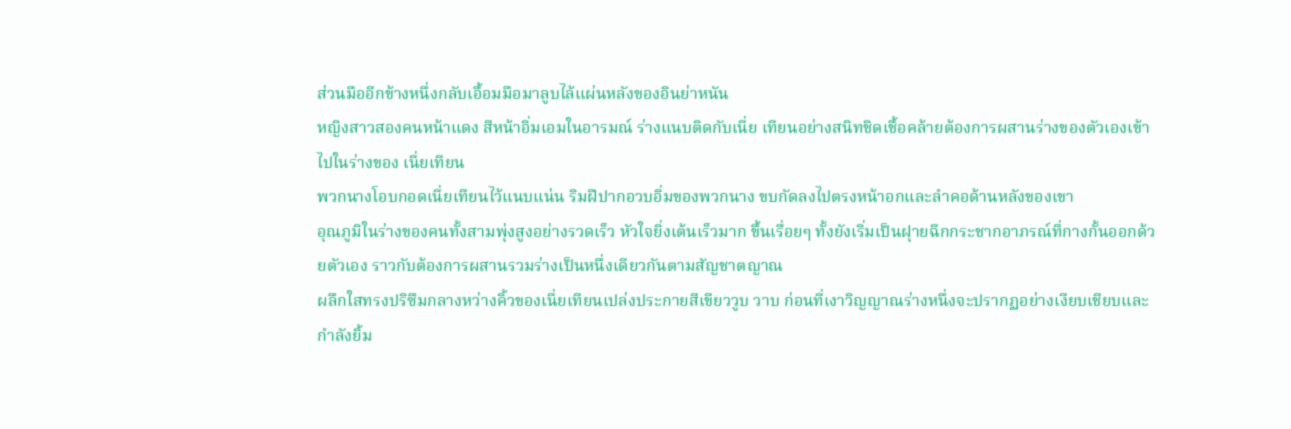ส่วนมืออีกข้างหนึ่งกลับเอื้อมมือมาลูบไล้แผ่นหลังของอินย่าหนัน
หญิงสาวสองคนหน้าแดง สีหน้าอิ่มเอมในอารมณ์ ร่างแนบติดกับเนี่ย เทียนอย่างสนิทชิดเชื้อคล้ายต้องการผสานร่างของตัวเองเข้าไปในร่างของ เนี่ยเทียน
พวกนางโอบกอดเนี่ยเทียนไว้แนบแน่น ริมฝีปากอวบอิ่มของพวกนาง ขบกัดลงไปตรงหน้าอกและลำคอด้านหลังของเขา
อุณภูมิในร่างของคนทั้งสามพุ่งสูงอย่างรวดเร็ว หัวใจยิ่งเต้นเร็วมาก ขึ้นเรื่อยๆ ทั้งยังเริ่มเป็นฝุายฉีกกระชากอาภรณ์ที่กางกั้นออกด้วยตัวเอง ราวกับต้องการผสานรวมร่างเป็นหนึ่งเดียวกันตามสัญชาตญาณ
ผลึกใสทรงปริซึมกลางหว่างคิ้วของเนี่ยเทียนเปล่งประกายสีเขียววูบ วาบ ก่อนที่เงาวิญญาณร่างหนึ่งจะปรากฏอย่างเงียบเชียบและกำลังยิ้ม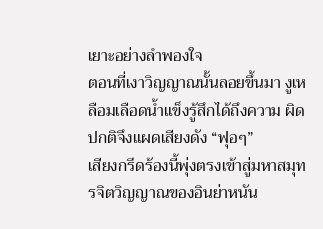เยาะอย่างลำพองใจ
ตอนที่เงาวิญญาณนั้นลอยขึ้นมา งูเหลือมเลือดน้ำแข็งรู้สึกได้ถึงความ ผิดปกติจึงแผดเสียงดัง “ฟุอๆ”
เสียงกรีดร้องนี้พุ่งตรงเข้าสู่มหาสมุทรจิตวิญญาณของอินย่าหนัน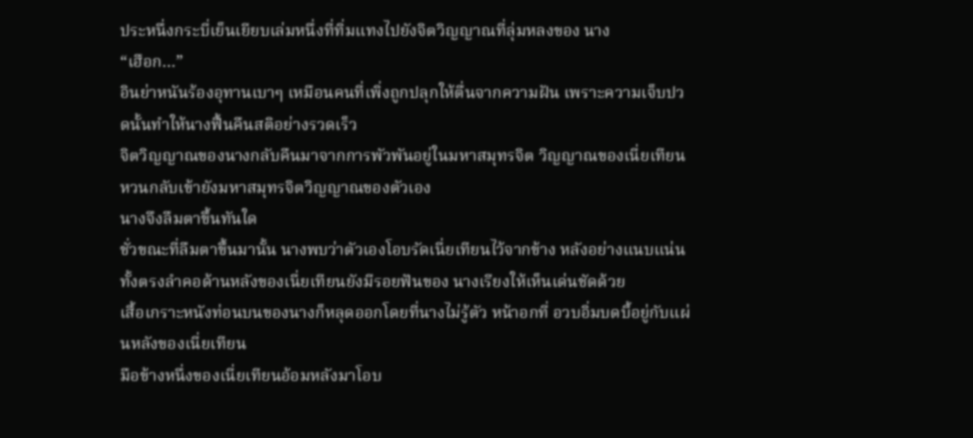ประหนึ่งกระบี่เย็นเยียบเล่มหนึ่งที่ทิ่มแทงไปยังจิตวิญญาณที่ลุ่มหลงของ นาง
“เฮือก…”
อินย่าหนันร้องอุทานเบาๆ เหมือนคนที่เพิ่งถูกปลุกให้ตื่นจากความฝัน เพราะความเจ็บปวดนั้นทำให้นางฟื้นคืนสติอย่างรวดเร็ว
จิตวิญญาณของนางกลับคืนมาจากการพัวพันอยู่ในมหาสมุทรจิต วิญญาณของเนี่ยเทียน หวนกลับเข้ายังมหาสมุทรจิตวิญญาณของตัวเอง
นางจึงลืมตาขึ้นทันใด
ชั่วขณะที่ลืมตาขึ้นมานั้น นางพบว่าตัวเองโอบรัดเนี่ยเทียนไว้จากข้าง หลังอย่างแนบแน่น ทั้งตรงลำคอด้านหลังของเนี่ยเทียนยังมีรอยฟันของ นางเรียงให้เห็นเด่นชัดด้วย
เสื้อเกราะหนังท่อนบนของนางก็หลุดออกโดยที่นางไม่รู้ตัว หน้าอกที่ อวบอิ่มบดบี้อยู่กับแผ่นหลังของเนี่ยเทียน
มือข้างหนึ่งของเนี่ยเทียนอ้อมหลังมาโอบ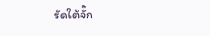รัดใต้จั๊ก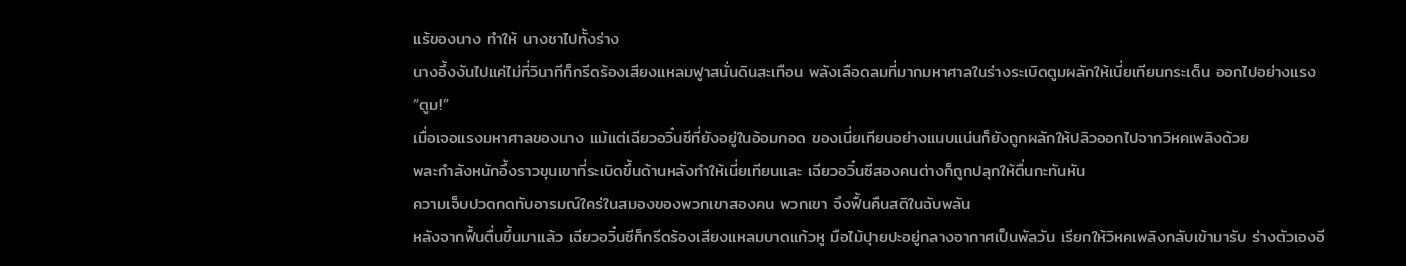แร้ของนาง ทำให้ นางชาไปทั้งร่าง
นางอึ้งงันไปแค่ไม่กี่วินาทีก็กรีดร้องเสียงแหลมฟูาสนั่นดินสะเทือน พลังเลือดลมที่มากมหาศาลในร่างระเบิดตูมผลักให้เนี่ยเทียนกระเด็น ออกไปอย่างแรง
“ตูม!”
เมื่อเจอแรงมหาศาลของนาง แม้แต่เฉียวอวิ๋นซีที่ยังอยู่ในอ้อมกอด ของเนี่ยเทียนอย่างแนบแน่นก็ยังถูกผลักให้ปลิวออกไปจากวิหคเพลิงด้วย
พละกำลังหนักอึ้งราวขุนเขาที่ระเบิดขึ้นด้านหลังทำให้เนี่ยเทียนและ เฉียวอวิ๋นซีสองคนต่างก็ถูกปลุกให้ตื่นกะทันหัน
ความเจ็บปวดกดทับอารมณ์ใคร่ในสมองของพวกเขาสองคน พวกเขา จึงฟื้นคืนสติในฉับพลัน
หลังจากฟื้นตื่นขึ้นมาแล้ว เฉียวอวิ๋นซีก็กรีดร้องเสียงแหลมบาดแก้วหู มือไม้ปุายปะอยู่กลางอากาศเป็นพัลวัน เรียกให้วิหคเพลิงกลับเข้ามารับ ร่างตัวเองอี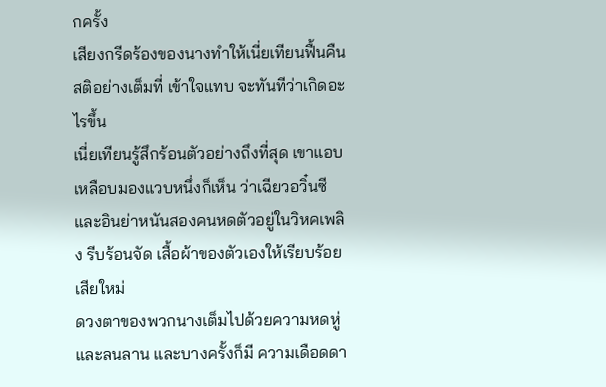กครั้ง
เสียงกรีดร้องของนางทำให้เนี่ยเทียนฟื้นคืนสติอย่างเต็มที่ เข้าใจแทบ จะทันทีว่าเกิดอะไรขึ้น
เนี่ยเทียนรู้สึกร้อนตัวอย่างถึงที่สุด เขาแอบเหลือบมองแวบหนึ่งก็เห็น ว่าเฉียวอวิ๋นซีและอินย่าหนันสองคนหดตัวอยู่ในวิหคเพลิง รีบร้อนจัด เสื้อผ้าของตัวเองให้เรียบร้อยเสียใหม่
ดวงตาของพวกนางเต็มไปด้วยความหดหู่และลนลาน และบางครั้งก็มี ความเดือดดา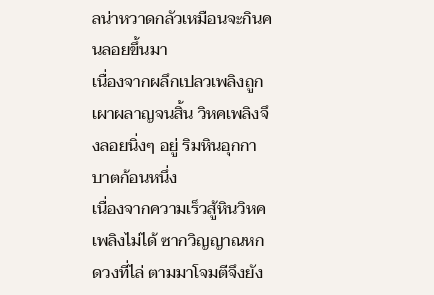ลน่าหวาดกลัวเหมือนจะกินคนลอยขึ้นมา
เนื่องจากผลึกเปลวเพลิงถูกเผาผลาญจนสิ้น วิหคเพลิงจึงลอยนิ่งๆ อยู่ ริมหินอุกกาบาตก้อนหนึ่ง
เนื่องจากความเร็วสู้หินวิหคเพลิงไม่ได้ ซากวิญญาณหกดวงที่ไล่ ตามมาโจมตีจึงยัง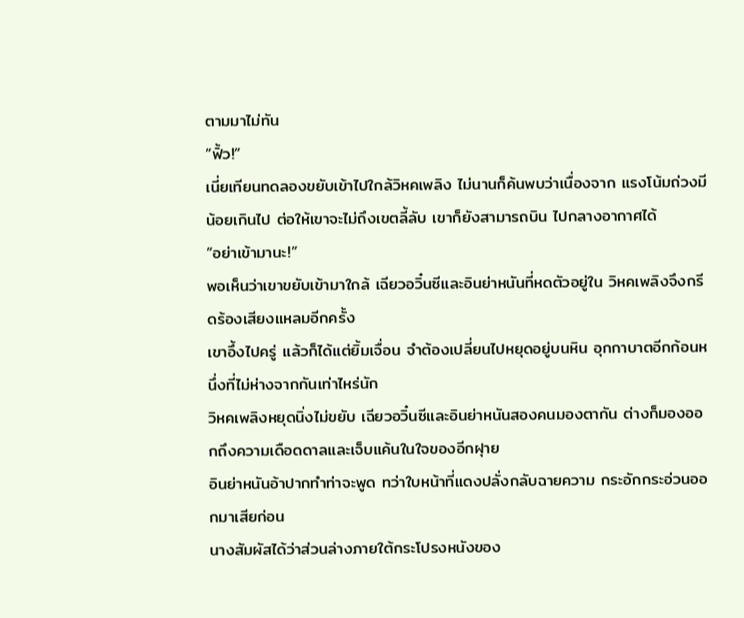ตามมาไม่ทัน
“ฟิ้ว!”
เนี่ยเทียนทดลองขยับเข้าไปใกล้วิหคเพลิง ไม่นานก็ค้นพบว่าเนื่องจาก แรงโน้มถ่วงมีน้อยเกินไป ต่อให้เขาจะไม่ถึงเขตลี้ลับ เขาก็ยังสามารถบิน ไปกลางอากาศได้
“อย่าเข้ามานะ!”
พอเห็นว่าเขาขยับเข้ามาใกล้ เฉียวอวิ๋นซีและอินย่าหนันที่หดตัวอยู่ใน วิหคเพลิงจึงกรีดร้องเสียงแหลมอีกครั้ง
เขาอึ้งไปครู่ แล้วก็ได้แต่ยิ้มเจื่อน จำต้องเปลี่ยนไปหยุดอยู่บนหิน อุกกาบาตอีกก้อนหนึ่งที่ไม่ห่างจากกันเท่าไหร่นัก
วิหคเพลิงหยุดนิ่งไม่ขยับ เฉียวอวิ๋นซีและอินย่าหนันสองคนมองตากัน ต่างก็มองออกถึงความเดือดดาลและเจ็บแค้นในใจของอีกฝุาย
อินย่าหนันอ้าปากทำท่าจะพูด ทว่าใบหน้าที่แดงปลั่งกลับฉายความ กระอักกระอ่วนออกมาเสียก่อน
นางสัมผัสได้ว่าส่วนล่างภายใต้กระโปรงหนังของ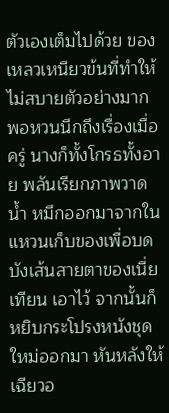ตัวเองเต็มไปด้วย ของเหลวเหนียวข้นที่ทำให้ไม่สบายตัวอย่างมาก
พอหวนนึกถึงเรื่องเมื่อครู่ นางก็ทั้งโกรธทั้งอาย พลันเรียกภาพวาดน้ำ หมึกออกมาจากในแหวนเก็บของเพื่อบดบังเส้นสายตาของเนี่ยเทียน เอาไว้ จากนั้นก็หยิบกระโปรงหนังชุดใหม่ออกมา หันหลังให้เฉียวอ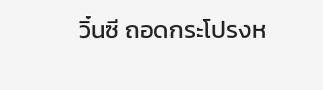วิ๋นซี ถอดกระโปรงห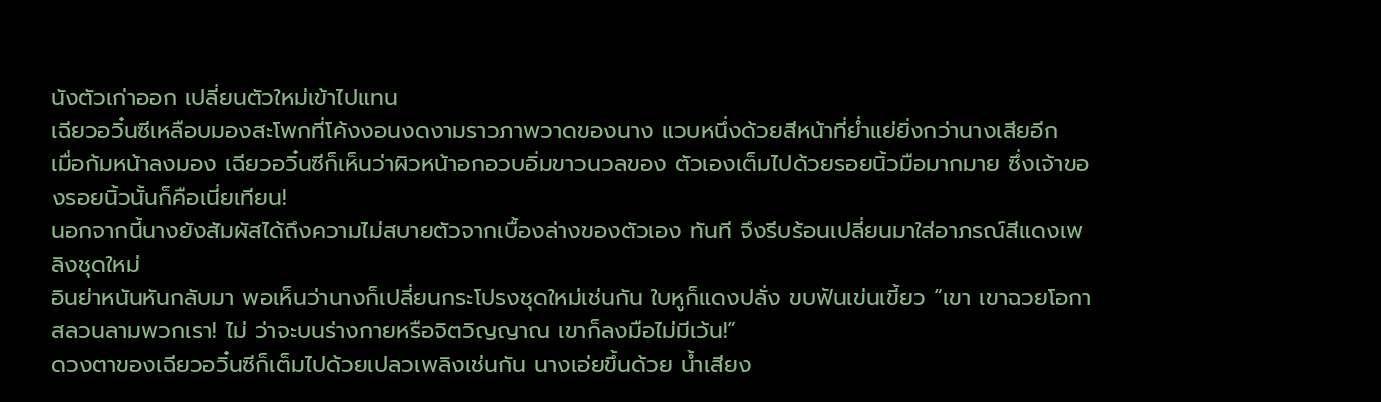นังตัวเก่าออก เปลี่ยนตัวใหม่เข้าไปแทน
เฉียวอวิ๋นซีเหลือบมองสะโพกที่โค้งงอนงดงามราวภาพวาดของนาง แวบหนึ่งด้วยสีหน้าที่ย่ำแย่ยิ่งกว่านางเสียอีก
เมื่อก้มหน้าลงมอง เฉียวอวิ๋นซีก็เห็นว่าผิวหน้าอกอวบอิ่มขาวนวลของ ตัวเองเต็มไปด้วยรอยนิ้วมือมากมาย ซึ่งเจ้าของรอยนิ้วนั้นก็คือเนี่ยเทียน!
นอกจากนี้นางยังสัมผัสได้ถึงความไม่สบายตัวจากเบื้องล่างของตัวเอง ทันที จึงรีบร้อนเปลี่ยนมาใส่อาภรณ์สีแดงเพลิงชุดใหม่
อินย่าหนันหันกลับมา พอเห็นว่านางก็เปลี่ยนกระโปรงชุดใหม่เช่นกัน ใบหูก็แดงปลั่ง ขบฟันเข่นเขี้ยว “เขา เขาฉวยโอกาสลวนลามพวกเรา! ไม่ ว่าจะบนร่างกายหรือจิตวิญญาณ เขาก็ลงมือไม่มีเว้น!”
ดวงตาของเฉียวอวิ๋นซีก็เต็มไปด้วยเปลวเพลิงเช่นกัน นางเอ่ยขึ้นด้วย น้ำเสียง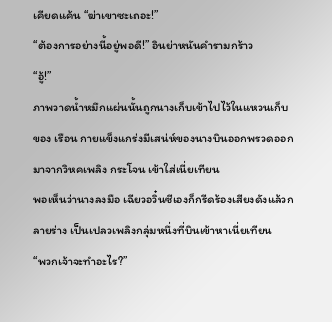เคียดแค้น “ฆ่าเขาซะเถอะ!”
“ต้องการอย่างนี้อยู่พอดี!” อินย่าหนันคำรามกร้าว
“อู้!”
ภาพวาดน้ำหมึกแผ่นนั้นถูกนางเก็บเข้าไปไว้ในแหวนเก็บของ เรือน กายแข็งแกร่งมีเสน่ห์ของนางบินออกพรวดออกมาจากวิหคเพลิง กระโจน เข้าใส่เนี่ยเทียน
พอเห็นว่านางลงมือ เฉียวอวิ๋นซีเองก็กรีดร้องเสียงดังแล้วกลายร่าง เป็นเปลวเพลิงกลุ่มหนึ่งที่บินเข้าหาเนี่ยเทียน
“พวกเจ้าจะทำอะไร?”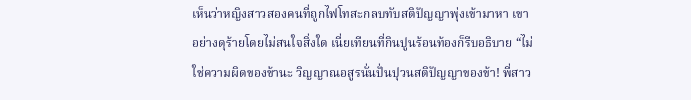เห็นว่าหญิงสาวสองคนที่ถูกไฟโทสะกลบทับสติปัญญาพุ่งเข้ามาหา เขาอย่างดุร้ายโดยไม่สนใจสิ่งใด เนี่ยเทียนที่กินปูนร้อนท้องก็รีบอธิบาย “ไม่ใช่ความผิดของข้านะ วิญญาณอสูรนั่นปั่นปุวนสติปัญญาของข้า! พี่สาว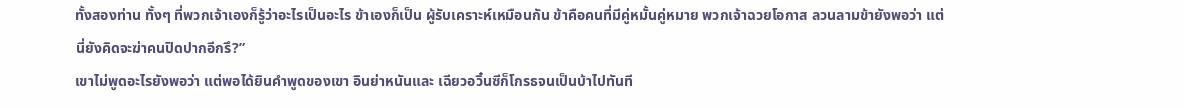ทั้งสองท่าน ทั้งๆ ที่พวกเจ้าเองก็รู้ว่าอะไรเป็นอะไร ข้าเองก็เป็น ผู้รับเคราะห์เหมือนกัน ข้าคือคนที่มีคู่หมั้นคู่หมาย พวกเจ้าฉวยโอกาส ลวนลามข้ายังพอว่า แต่นี่ยังคิดจะฆ่าคนปิดปากอีกรึ?”
เขาไม่พูดอะไรยังพอว่า แต่พอได้ยินคำพูดของเขา อินย่าหนันและ เฉียวอวิ๋นซีก็โกรธจนเป็นบ้าไปทันที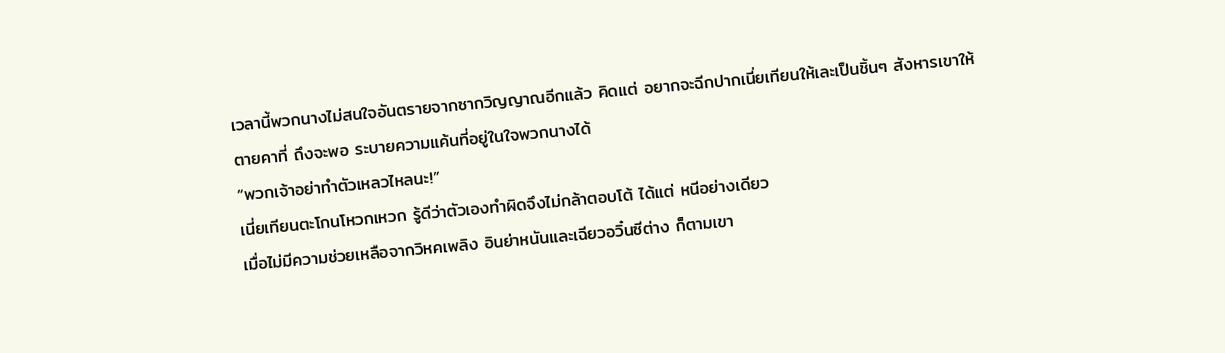เวลานี้พวกนางไม่สนใจอันตรายจากซากวิญญาณอีกแล้ว คิดแต่ อยากจะฉีกปากเนี่ยเทียนให้เละเป็นชิ้นๆ สังหารเขาให้ตายคาที่ ถึงจะพอ ระบายความแค้นที่อยู่ในใจพวกนางได้
“พวกเจ้าอย่าทำตัวเหลวไหลนะ!”
เนี่ยเทียนตะโกนโหวกเหวก รู้ดีว่าตัวเองทำผิดจึงไม่กล้าตอบโต้ ได้แต่ หนีอย่างเดียว
เมื่อไม่มีความช่วยเหลือจากวิหคเพลิง อินย่าหนันและเฉียวอวิ๋นซีต่าง ก็ตามเขา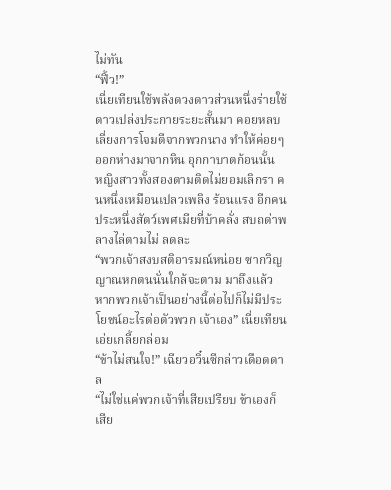ไม่ทัน
“ฟิ้ว!”
เนี่ยเทียนใช้พลังดวงดาวส่วนหนึ่งร่ายใช้ดาวเปล่งประกายระยะสั้นมา คอยหลบเลี่ยงการโจมตีจากพวกนาง ทำให้ค่อยๆ ออกห่างมาจากหิน อุกกาบาตก้อนนั้น
หญิงสาวทั้งสองตามติดไม่ยอมเลิกรา คนหนึ่งเหมือนเปลวเพลิง ร้อนแรง อีกคนประหนึ่งสัตว์เพศเมียที่บ้าคลั่ง สบถด่าพลางไล่ตามไม่ ลดละ
“พวกเจ้าสงบสติอารมณ์หน่อย ซากวิญญาณหกตนนั่นใกล้จะตาม มาถึงแล้ว หากพวกเจ้าเป็นอย่างนี้ต่อไปก็ไม่มีประโยชน์อะไรต่อตัวพวก เจ้าเอง” เนี่ยเทียนเอ่ยเกลี้ยกล่อม
“ข้าไม่สนใจ!” เฉียวอวิ๋นซีกล่าวเดือดดาล
“ไม่ใช่แค่พวกเจ้าที่เสียเปรียบ ข้าเองก็เสีย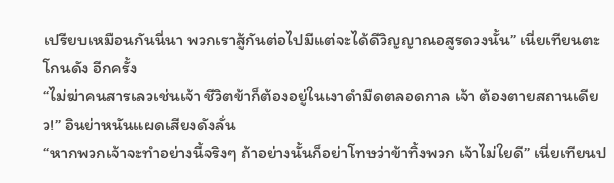เปรียบเหมือนกันนี่นา พวกเราสู้กันต่อไปมีแต่จะได้ดีวิญญาณอสูรดวงนั้น” เนี่ยเทียนตะโกนดัง อีกครั้ง
“ไม่ฆ่าคนสารเลวเช่นเจ้า ชีวิตข้าก็ต้องอยู่ในเงาดำมืดตลอดกาล เจ้า ต้องตายสถานเดียว!” อินย่าหนันแผดเสียงดังลั่น
“หากพวกเจ้าจะทำอย่างนี้จริงๆ ถ้าอย่างนั้นก็อย่าโทษว่าข้าทิ้งพวก เจ้าไม่ใยดี” เนี่ยเทียนป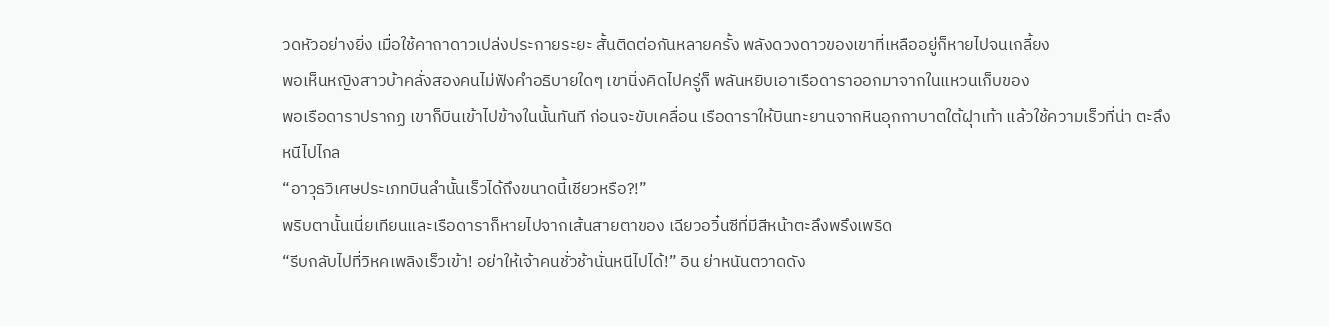วดหัวอย่างยิ่ง เมื่อใช้คาถาดาวเปล่งประกายระยะ สั้นติดต่อกันหลายครั้ง พลังดวงดาวของเขาที่เหลืออยู่ก็หายไปจนเกลี้ยง
พอเห็นหญิงสาวบ้าคลั่งสองคนไม่ฟังคำอธิบายใดๆ เขานิ่งคิดไปครู่ก็ พลันหยิบเอาเรือดาราออกมาจากในแหวนเก็บของ
พอเรือดาราปรากฏ เขาก็บินเข้าไปข้างในนั้นทันที ก่อนจะขับเคลื่อน เรือดาราให้บินทะยานจากหินอุกกาบาตใต้ฝุาเท้า แล้วใช้ความเร็วที่น่า ตะลึงหนีไปไกล
“อาวุธวิเศษประเภทบินลำนั้นเร็วได้ถึงขนาดนี้เชียวหรือ?!”
พริบตานั้นเนี่ยเทียนและเรือดาราก็หายไปจากเส้นสายตาของ เฉียวอวิ๋นซีที่มีสีหน้าตะลึงพรึงเพริด
“รีบกลับไปที่วิหคเพลิงเร็วเข้า! อย่าให้เจ้าคนชั่วช้านั่นหนีไปได้!” อิน ย่าหนันตวาดดัง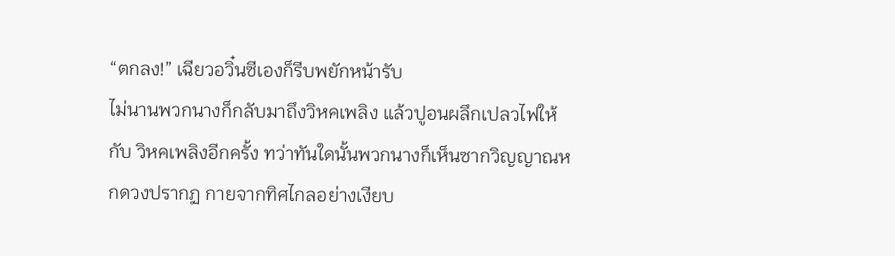“ตกลง!” เฉียวอวิ๋นซีเองก็รีบพยักหน้ารับ
ไม่นานพวกนางก็กลับมาถึงวิหคเพลิง แล้วปูอนผลึกเปลวไฟให้กับ วิหคเพลิงอีกครั้ง ทว่าทันใดนั้นพวกนางก็เห็นซากวิญญาณหกดวงปรากฏ กายจากทิศไกลอย่างเงียบ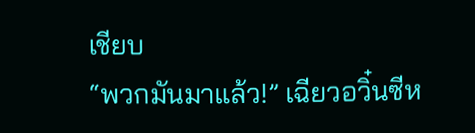เชียบ
“พวกมันมาแล้ว!” เฉียวอวิ๋นซีห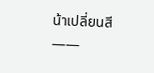น้าเปลี่ยนสี
——